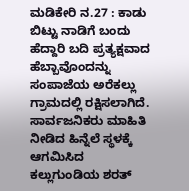ಮಡಿಕೇರಿ ನ.27 : ಕಾಡು ಬಿಟ್ಟು ನಾಡಿಗೆ ಬಂದು ಹೆದ್ದಾರಿ ಬದಿ ಪ್ರತ್ಯಕ್ಷವಾದ ಹೆಬ್ಬಾವೊಂದನ್ನು ಸಂಪಾಜೆಯ ಅರೆಕಲ್ಲು ಗ್ರಾಮದಲ್ಲಿ ರಕ್ಷಿಸಲಾಗಿದೆ. ಸಾರ್ವಜನಿಕರು ಮಾಹಿತಿ ನೀಡಿದ ಹಿನ್ನೆಲೆ ಸ್ಥಳಕ್ಕೆ ಆಗಮಿಸಿದ ಕಲ್ಲುಗುಂಡಿಯ ಶರತ್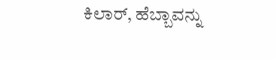ಕಿಲಾರ್, ಹೆಬ್ಬಾವನ್ನು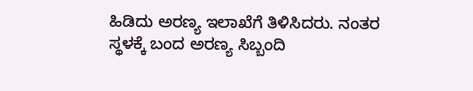ಹಿಡಿದು ಅರಣ್ಯ ಇಲಾಖೆಗೆ ತಿಳಿಸಿದರು. ನಂತರ ಸ್ಥಳಕ್ಕೆ ಬಂದ ಅರಣ್ಯ ಸಿಬ್ಬಂದಿ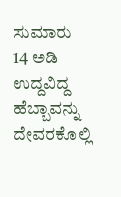ಸುಮಾರು 14 ಅಡಿ ಉದ್ದವಿದ್ದ ಹೆಬ್ಬಾವನ್ನು ದೇವರಕೊಲ್ಲಿ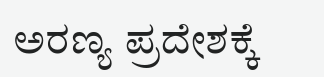ಅರಣ್ಯ ಪ್ರದೇಶಕ್ಕೆ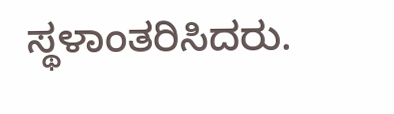ಸ್ಥಳಾಂತರಿಸಿದರು.